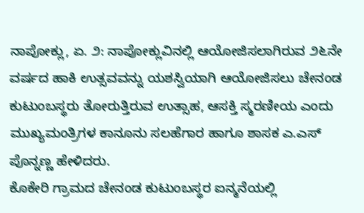ನಾಪೋಕ್ಲು, ಏ. ೨: ನಾಪೋಕ್ಲುವಿನಲ್ಲಿ ಆಯೋಜಿಸಲಾಗಿರುವ ೨೬ನೇ ವರ್ಷದ ಹಾಕಿ ಉತ್ಸವವನ್ನು ಯಶಸ್ವಿಯಾಗಿ ಆಯೋಜಿಸಲು ಚೇನಂಡ ಕುಟುಂಬಸ್ಥರು ತೋರುತ್ತಿರುವ ಉತ್ಸಾಹ, ಆಸಕ್ತಿ ಸ್ಮರಣೀಯ ಎಂದು ಮುಖ್ಯಮಂತ್ರಿಗಳ ಕಾನೂನು ಸಲಹೆಗಾರ ಹಾಗೂ ಶಾಸಕ ಎ.ಎಸ್ ಪೊನ್ನಣ್ಣ ಹೇಳಿದರು.
ಕೊಕೇರಿ ಗ್ರಾಮದ ಚೇನಂಡ ಕುಟುಂಬಸ್ಥರ ಐನ್ಮನೆಯಲ್ಲಿ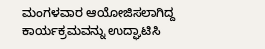ಮಂಗಳವಾರ ಆಯೋಜಿಸಲಾಗಿದ್ದ ಕಾರ್ಯಕ್ರಮವನ್ನು ಉದ್ಘಾಟಿಸಿ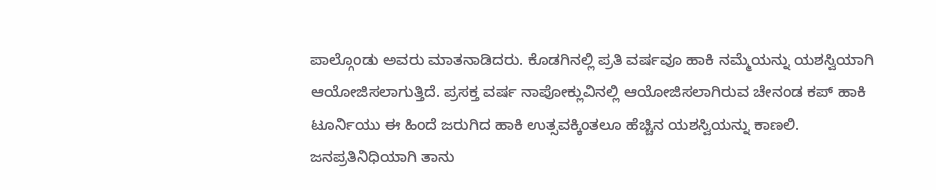ಪಾಲ್ಗೊಂಡು ಅವರು ಮಾತನಾಡಿದರು. ಕೊಡಗಿನಲ್ಲಿ ಪ್ರತಿ ವರ್ಷವೂ ಹಾಕಿ ನಮ್ಮೆಯನ್ನು ಯಶಸ್ವಿಯಾಗಿ ಆಯೋಜಿಸಲಾಗುತ್ತಿದೆ. ಪ್ರಸಕ್ತ ವರ್ಷ ನಾಪೋಕ್ಲುವಿನಲ್ಲಿ ಆಯೋಜಿಸಲಾಗಿರುವ ಚೇನಂಡ ಕಪ್ ಹಾಕಿ ಟೂರ್ನಿಯು ಈ ಹಿಂದೆ ಜರುಗಿದ ಹಾಕಿ ಉತ್ಸವಕ್ಕಿಂತಲೂ ಹೆಚ್ಚಿನ ಯಶಸ್ವಿಯನ್ನು ಕಾಣಲಿ. ಜನಪ್ರತಿನಿಧಿಯಾಗಿ ತಾನು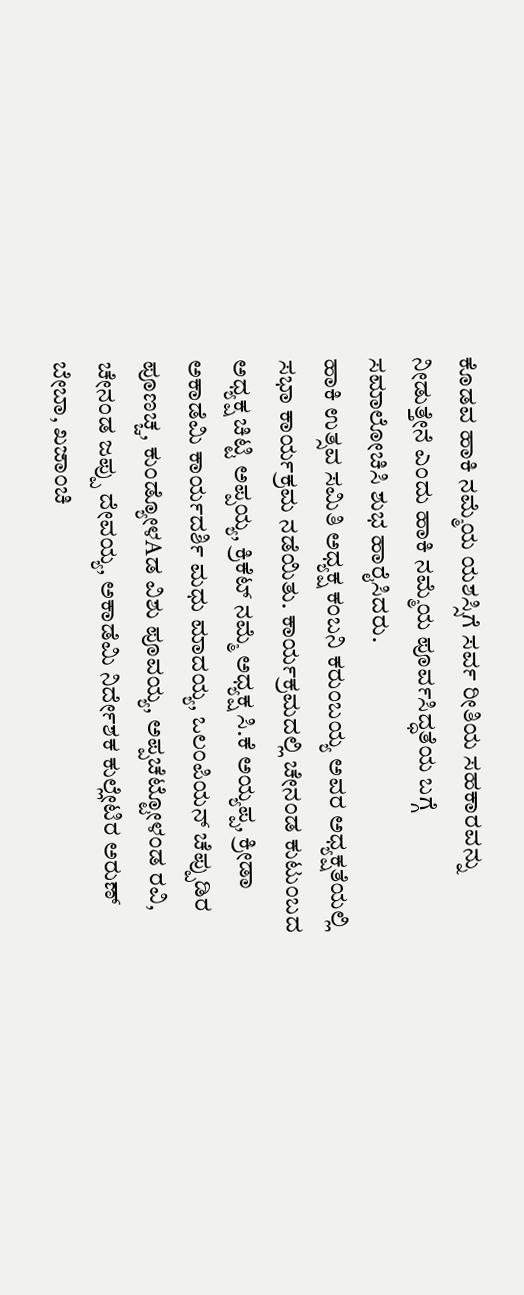ಕೊಡವ ಹಾಕಿ ನಮ್ಮೆಯ ಯಶಸ್ಸಿಗೆ ಸರ್ವ ರೀತಿಯ ಸಹಕಾರವನ್ನು ನೀಡುತ್ತೇನೆ ಎಂದು ಹಾಕಿ ನಮ್ಮೆಯ ಪೂರ್ವಸಿದ್ಧತೆಯ ಬಗ್ಗೆ ಸಮಾಲೋಚಿಸಿ ಶುಭ ಹಾರೈಸಿದರು.
ಹಾಕಿ ಉತ್ಸವ ಸಮಿತಿ ಅಧ್ಯಕ್ಷ ಕಂಬನಿ ಕರುಂಬಯ್ಯ ಅವರ ಅಧ್ಯಕ್ಷತೆಯಲ್ಲಿ ಸಭಾ ಕಾರ್ಯಕ್ರಮ ನಡೆಯಿತು. ಕಾರ್ಯಕ್ರಮದಲ್ಲಿ ಚೇನಂಡ ಕುಟುಂಬದ ಅಧ್ಯಕ್ಷ ಚಿಟ್ಟಿ ಅಪ್ಪಯ್ಯ, ಕ್ರಿಕೆಟ್ ನಮ್ಮೆ ಅಧ್ಯಕ್ಷ ಸಿ.ಕೆ ಅಯ್ಯಪ್ಪ, ಕ್ರೀಡಾ ಅಕಾಡೆಮಿ ಕಾರ್ಯದರ್ಶಿ ಮಧು ಮಾದಯ್ಯ, ಒಲಂಪಿಯನ್ ಚೆಪ್ಪುಡಿರ ಪೂಣಚ್ಚ, ಕುಂಡ್ಯೋಳAಡ ವಿಶು ಪೂವಯ್ಯ, ಅಪ್ಪಚೆಟ್ಟೋಳಂಡ ರವಿ, ಚೇನಂಡ ಜಪ್ಪು ದೇವಯ್ಯ, ಅಕಾಡೆಮಿ ನಿರ್ದೇಶಕ ಕುಲ್ಲೇಟಿರ ಅರುಣ್ ಬೇಬಾ, ಖಜಾಂಚಿ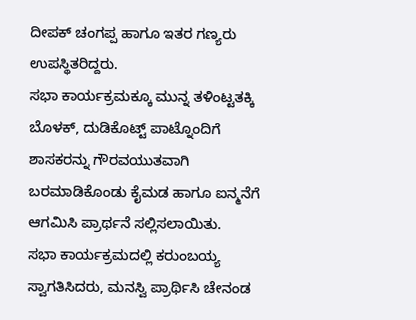ದೀಪಕ್ ಚಂಗಪ್ಪ ಹಾಗೂ ಇತರ ಗಣ್ಯರು ಉಪಸ್ಥಿತರಿದ್ದರು.
ಸಭಾ ಕಾರ್ಯಕ್ರಮಕ್ಕೂ ಮುನ್ನ ತಳಿಂಟ್ಟತಕ್ಕಿ ಬೊಳಕ್, ದುಡಿಕೊಟ್ಟ್ ಪಾಟ್ನೊಂದಿಗೆ ಶಾಸಕರನ್ನು ಗೌರವಯುತವಾಗಿ ಬರಮಾಡಿಕೊಂಡು ಕೈಮಡ ಹಾಗೂ ಐನ್ಮನೆಗೆ ಆಗಮಿಸಿ ಪ್ರಾರ್ಥನೆ ಸಲ್ಲಿಸಲಾಯಿತು.
ಸಭಾ ಕಾರ್ಯಕ್ರಮದಲ್ಲಿ ಕರುಂಬಯ್ಯ ಸ್ವಾಗತಿಸಿದರು, ಮನಸ್ವಿ ಪ್ರಾರ್ಥಿಸಿ ಚೇನಂಡ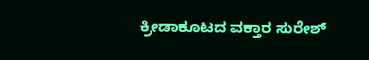ಕ್ರೀಡಾಕೂಟದ ವಕ್ತಾರ ಸುರೇಶ್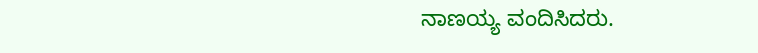ನಾಣಯ್ಯ ವಂದಿಸಿದರು.